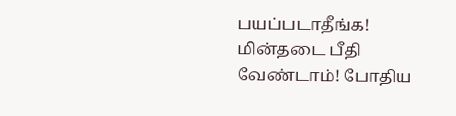பயப்படாதீங்க! மின்தடை பீதி வேண்டாம்! போதிய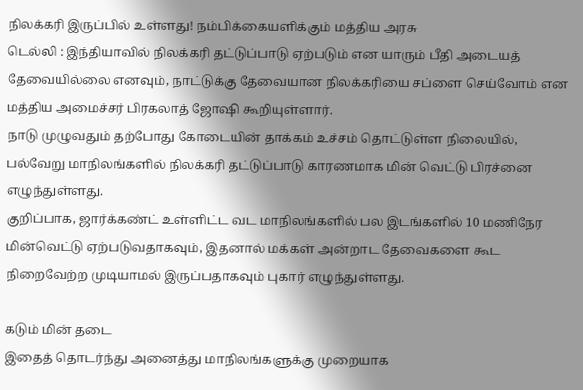நிலக்கரி இருப்பில் உள்ளது! நம்பிக்கையளிக்கும் மத்திய அரசு
டெல்லி : இந்தியாவில் நிலக்கரி தட்டுப்பாடு ஏற்படும் என யாரும் பீதி அடையத் தேவையில்லை எனவும், நாட்டுக்கு தேவையான நிலக்கரியை சப்ளை செய்வோம் என மத்திய அமைச்சர் பிரகலாத் ஜோஷி கூறியுள்ளார்.
நாடு முழுவதும் தற்போது கோடையின் தாக்கம் உச்சம் தொட்டுள்ள நிலையில், பல்வேறு மாநிலங்களில் நிலக்கரி தட்டுப்பாடு காரணமாக மின் வெட்டு பிரச்னை எழுந்துள்ளது.
குறிப்பாக, ஜார்க்கண்ட் உள்ளிட்ட வட மாநிலங்களில் பல இடங்களில் 10 மணிநேர மின்வெட்டு ஏற்படுவதாகவும், இதனால் மக்கள் அன்றாட தேவைகளை கூட நிறைவேற்ற முடியாமல் இருப்பதாகவும் புகார் எழுந்துள்ளது.

கடும் மின் தடை
இதைத் தொடர்ந்து அனைத்து மாநிலங்களுக்கு முறையாக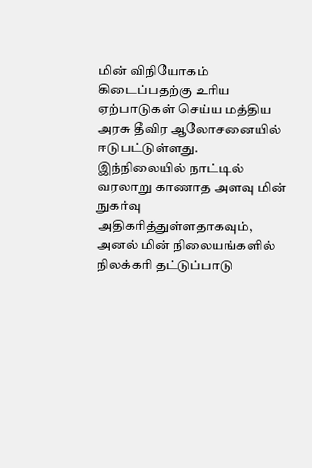மின் விநியோகம் கிடைப்பதற்கு உரிய ஏற்பாடுகள் செய்ய மத்திய அரசு தீவிர ஆலோசனையில் ஈடுபட்டுள்ளது. இந்நிலையில் நாட்டில் வரலாறு காணாத அளவு மின் நுகர்வு அதிகரித்துள்ளதாகவும், அனல் மின் நிலையங்களில் நிலக்கரி தட்டுப்பாடு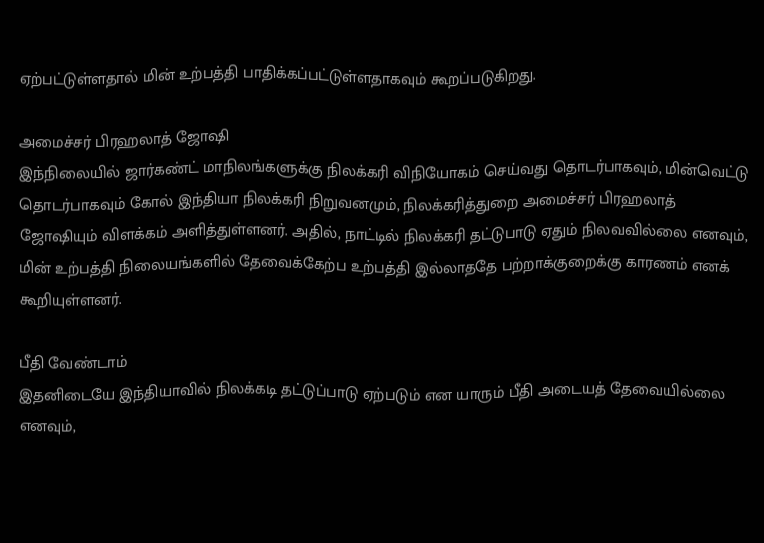ஏற்பட்டுள்ளதால் மின் உற்பத்தி பாதிக்கப்பட்டுள்ளதாகவும் கூறப்படுகிறது.

அமைச்சர் பிரஹலாத் ஜோஷி
இந்நிலையில் ஜார்கண்ட் மாநிலங்களுக்கு நிலக்கரி விநியோகம் செய்வது தொடர்பாகவும், மின்வெட்டு தொடர்பாகவும் கோல் இந்தியா நிலக்கரி நிறுவனமும், நிலக்கரித்துறை அமைச்சர் பிரஹலாத் ஜோஷியும் விளக்கம் அளித்துள்ளனர். அதில், நாட்டில் நிலக்கரி தட்டுபாடு ஏதும் நிலவவில்லை எனவும், மின் உற்பத்தி நிலையங்களில் தேவைக்கேற்ப உற்பத்தி இல்லாததே பற்றாக்குறைக்கு காரணம் எனக் கூறியுள்ளனர்.

பீதி வேண்டாம்
இதனிடையே இந்தியாவில் நிலக்கடி தட்டுப்பாடு ஏற்படும் என யாரும் பீதி அடையத் தேவையில்லை எனவும்,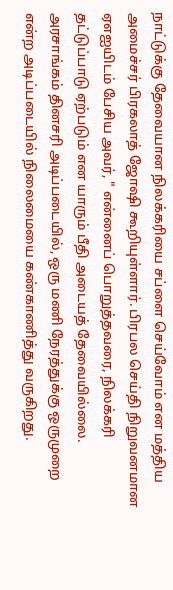நாட்டுக்கு தேவையான நிலக்கரியை சப்ளை செய்வோம் என மத்திய அமைச்சர் பிரகலாத் ஜோஷி கூறியுள்ளார். பிரபல செய்தி நிறுவனமான ஏஎஐயிடம் பேசிய அவர், " என்னைப் பொறுத்தவரை, நிலக்கரி தட்டுப்பாடு ஏற்படும் என யாரும் பீதி அடையத் தேவையில்லை. அரசாங்கம் தினசரி அடிப்படையில், ஒரு மணி நேரத்துக்கு ஒருமுறை என்ற அடிப்படையில் நிலைமையை கண்காணித்து வருகிறது.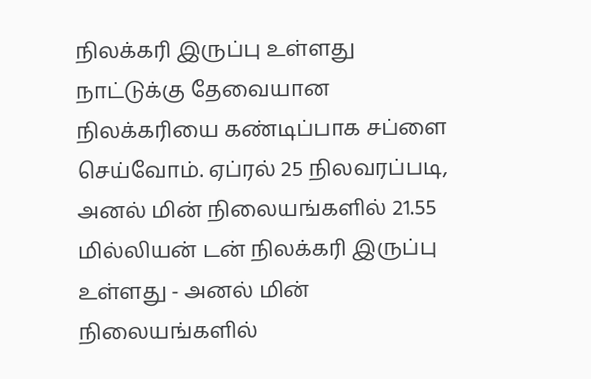நிலக்கரி இருப்பு உள்ளது
நாட்டுக்கு தேவையான நிலக்கரியை கண்டிப்பாக சப்ளை செய்வோம். ஏப்ரல் 25 நிலவரப்படி, அனல் மின் நிலையங்களில் 21.55 மில்லியன் டன் நிலக்கரி இருப்பு உள்ளது - அனல் மின் நிலையங்களில்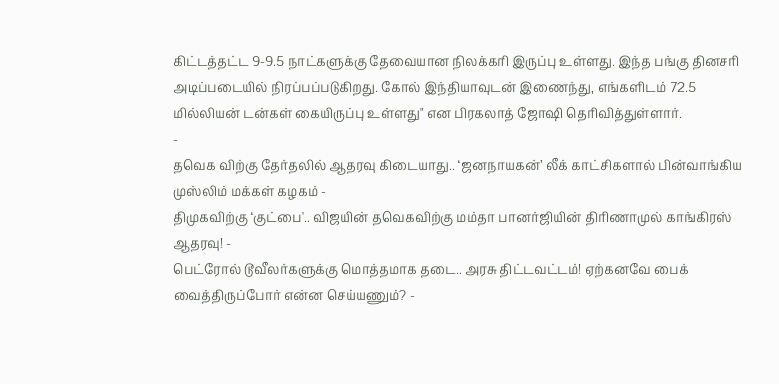கிட்டத்தட்ட 9-9.5 நாட்களுக்கு தேவையான நிலக்கரி இருப்பு உள்ளது. இந்த பங்கு தினசரி அடிப்படையில் நிரப்பப்படுகிறது. கோல் இந்தியாவுடன் இணைந்து, எங்களிடம் 72.5 மில்லியன் டன்கள் கையிருப்பு உள்ளது" என பிரகலாத் ஜோஷி தெரிவித்துள்ளார்.
-
தவெக விற்கு தேர்தலில் ஆதரவு கிடையாது.. ‘ஜனநாயகன்’ லீக் காட்சிகளால் பின்வாங்கிய முஸ்லிம் மக்கள் கழகம் -
திமுகவிற்கு ‘குட்பை'.. விஜயின் தவெகவிற்கு மம்தா பானர்ஜியின் திரிணாமுல் காங்கிரஸ் ஆதரவு! -
பெட்ரோல் டூவீலர்களுக்கு மொத்தமாக தடை.. அரசு திட்டவட்டம்! ஏற்கனவே பைக் வைத்திருப்போர் என்ன செய்யணும்? -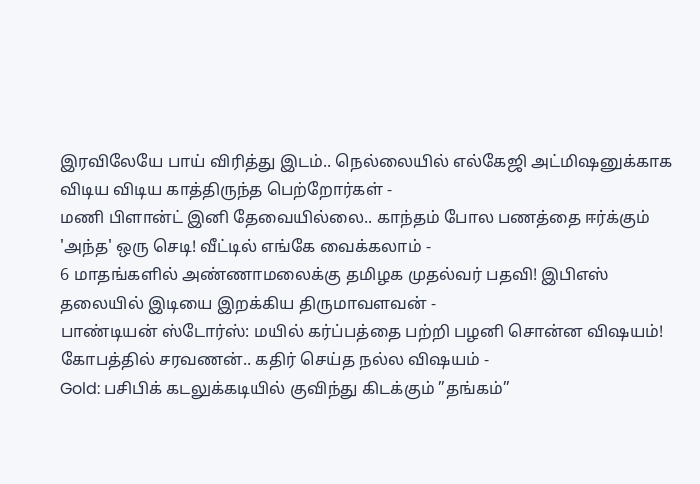இரவிலேயே பாய் விரித்து இடம்.. நெல்லையில் எல்கேஜி அட்மிஷனுக்காக விடிய விடிய காத்திருந்த பெற்றோர்கள் -
மணி பிளான்ட் இனி தேவையில்லை.. காந்தம் போல பணத்தை ஈர்க்கும் 'அந்த' ஒரு செடி! வீட்டில் எங்கே வைக்கலாம் -
6 மாதங்களில் அண்ணாமலைக்கு தமிழக முதல்வர் பதவி! இபிஎஸ் தலையில் இடியை இறக்கிய திருமாவளவன் -
பாண்டியன் ஸ்டோர்ஸ்: மயில் கர்ப்பத்தை பற்றி பழனி சொன்ன விஷயம்! கோபத்தில் சரவணன்.. கதிர் செய்த நல்ல விஷயம் -
Gold: பசிபிக் கடலுக்கடியில் குவிந்து கிடக்கும் ”தங்கம்”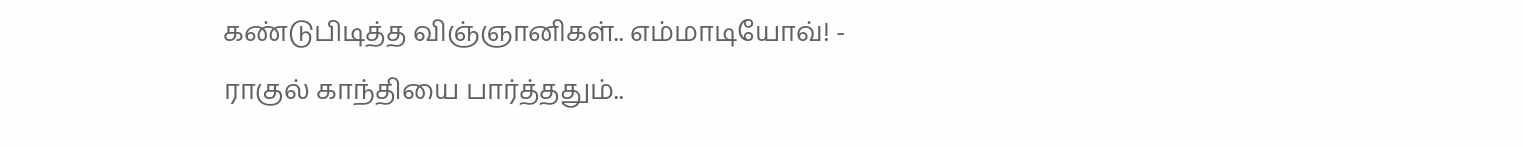கண்டுபிடித்த விஞ்ஞானிகள்.. எம்மாடியோவ்! -
ராகுல் காந்தியை பார்த்ததும்..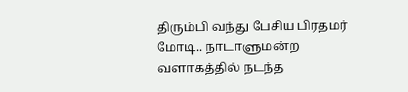திரும்பி வந்து பேசிய பிரதமர் மோடி.. நாடாளுமன்ற வளாகத்தில் நடந்த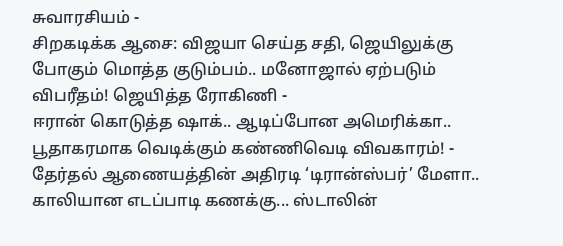சுவாரசியம் -
சிறகடிக்க ஆசை: விஜயா செய்த சதி, ஜெயிலுக்கு போகும் மொத்த குடும்பம்.. மனோஜால் ஏற்படும் விபரீதம்! ஜெயித்த ரோகிணி -
ஈரான் கொடுத்த ஷாக்.. ஆடிப்போன அமெரிக்கா.. பூதாகரமாக வெடிக்கும் கண்ணிவெடி விவகாரம்! -
தேர்தல் ஆணையத்தின் அதிரடி ‘டிரான்ஸ்பர்’ மேளா.. காலியான எடப்பாடி கணக்கு... ஸ்டாலின்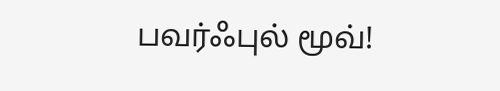பவர்ஃபுல் மூவ்!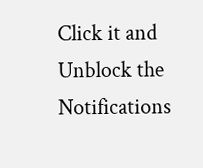Click it and Unblock the Notifications